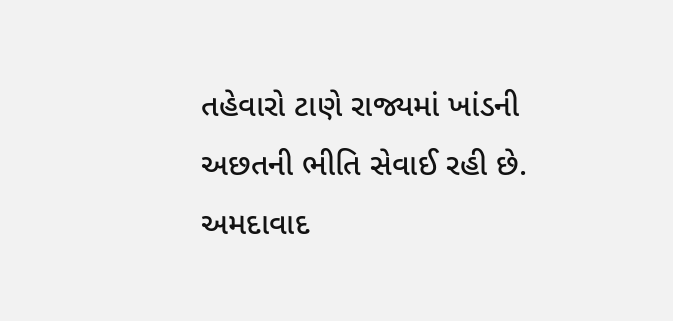તહેવારો ટાણે રાજ્યમાં ખાંડની અછતની ભીતિ સેવાઈ રહી છે. અમદાવાદ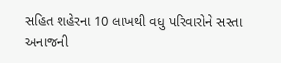સહિત શહેરના 10 લાખથી વધુ પરિવારોને સસ્તા અનાજની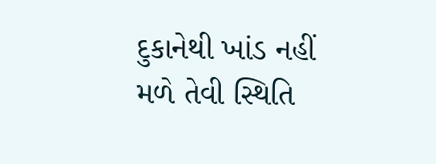દુકાનેથી ખાંડ નહીં મળે તેવી સ્થિતિ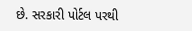છે. સરકારી પોર્ટલ પરથી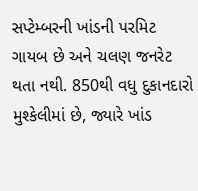સપ્ટેમ્બરની ખાંડની પરમિટ ગાયબ છે અને ચલણ જનરેટ થતા નથી. 850થી વધુ દુકાનદારો મુશ્કેલીમાં છે, જ્યારે ખાંડ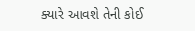ક્યારે આવશે તેની કોઈ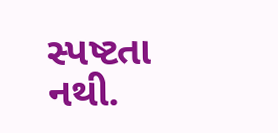સ્પષ્ટતા નથી.